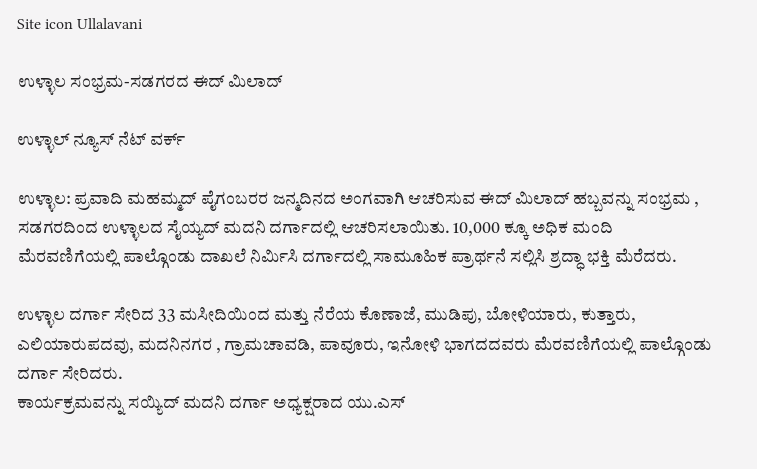Site icon Ullalavani

ಉಳ್ಳಾಲ ಸಂಭ್ರಮ-ಸಡಗರದ ಈದ್ ಮಿಲಾದ್

ಉಳ್ಳಾಲ್ ನ್ಯೂಸ್ ನೆಟ್ ವರ್ಕ್

ಉಳ್ಳಾಲ: ಪ್ರವಾದಿ ಮಹಮ್ಮದ್ ಪೈಗಂಬರರ ಜನ್ಮದಿನದ ಅಂಗವಾಗಿ ಆಚರಿಸುವ ಈದ್ ಮಿಲಾದ್ ಹಬ್ಬವನ್ನು ಸಂಭ್ರಮ , ಸಡಗರದಿಂದ ಉಳ್ಳಾಲದ ಸೈಯ್ಯದ್ ಮದನಿ ದರ್ಗಾದಲ್ಲಿ ಆಚರಿಸಲಾಯಿತು. 10,000 ಕ್ಕೂ ಅಧಿಕ ಮಂದಿ ಮೆರವಣಿಗೆಯಲ್ಲಿ ಪಾಲ್ಗೊಂಡು ದಾಖಲೆ ನಿರ್ಮಿಸಿ ದರ್ಗಾದಲ್ಲಿ ಸಾಮೂಹಿಕ ಪ್ರಾರ್ಥನೆ ಸಲ್ಲಿಸಿ ಶ್ರದ್ಧಾ ಭಕ್ತಿ ಮೆರೆದರು.

ಉಳ್ಳಾಲ ದರ್ಗಾ ಸೇರಿದ 33 ಮಸೀದಿಯಿಂದ ಮತ್ತು ನೆರೆಯ ಕೊಣಾಜೆ, ಮುಡಿಪು, ಬೋಳಿಯಾರು, ಕುತ್ತಾರು, ಎಲಿಯಾರುಪದವು, ಮದನಿನಗರ , ಗ್ರಾಮಚಾವಡಿ, ಪಾವೂರು, ಇನೋಳಿ ಭಾಗದದವರು ಮೆರವಣಿಗೆಯಲ್ಲಿ ಪಾಲ್ಗೊಂಡು ದರ್ಗಾ ಸೇರಿದರು.
ಕಾರ್ಯಕ್ರಮವನ್ನು ಸಯ್ಯಿದ್ ಮದನಿ ದರ್ಗಾ ಅಧ್ಯಕ್ಷರಾದ ಯು.ಎಸ್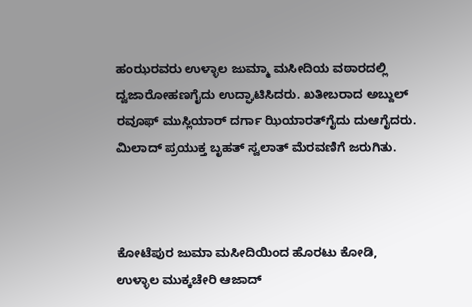ಹಂಝರವರು ಉಳ್ಳಾಲ ಜುಮ್ಮಾ ಮಸೀದಿಯ ವಠಾರದಲ್ಲಿ ದ್ವಜಾರೋಹಣಗೈದು ಉದ್ಘಾಟಿಸಿದರು. ಖತೀಬರಾದ ಅಬ್ದುಲ್ ರವೂಫ್ ಮುಸ್ಲಿಯಾರ್ ದರ್ಗಾ ಝಿಯಾರತ್‍ಗೈದು ದುಆಗೈದರು. ಮಿಲಾದ್ ಪ್ರಯುಕ್ತ ಬೃಹತ್ ಸ್ವಲಾತ್ ಮೆರವಣಿಗೆ ಜರುಗಿತು.



ಕೋಟೆಪುರ ಜುಮಾ ಮಸೀದಿಯಿಂದ ಹೊರಟು ಕೋಡಿ, ಉಳ್ಳಾಲ ಮುಕ್ಕಚೇರಿ ಆಜಾದ್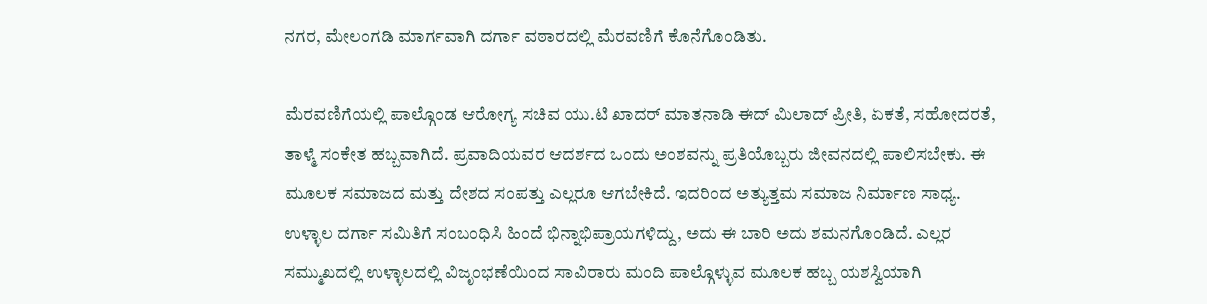ನಗರ, ಮೇಲಂಗಡಿ ಮಾರ್ಗವಾಗಿ ದರ್ಗಾ ವಠಾರದಲ್ಲಿ ಮೆರವಣಿಗೆ ಕೊನೆಗೊಂಡಿತು.

ಮೆರವಣಿಗೆಯಲ್ಲಿ ಪಾಲ್ಗೊಂಡ ಆರೋಗ್ಯ ಸಚಿವ ಯು.ಟಿ ಖಾದರ್ ಮಾತನಾಡಿ ಈದ್ ಮಿಲಾದ್ ಪ್ರೀತಿ, ಏಕತೆ, ಸಹೋದರತೆ, ತಾಳ್ಮೆ ಸಂಕೇತ ಹಬ್ಬವಾಗಿದೆ. ಪ್ರವಾದಿಯವರ ಆದರ್ಶದ ಒಂದು ಅಂಶವನ್ನು ಪ್ರತಿಯೊಬ್ಬರು ಜೀವನದಲ್ಲಿ ಪಾಲಿಸಬೇಕು. ಈ ಮೂಲಕ ಸಮಾಜದ ಮತ್ತು ದೇಶದ ಸಂಪತ್ತು ಎಲ್ಲರೂ ಆಗಬೇಕಿದೆ. ಇದರಿಂದ ಅತ್ಯುತ್ತಮ ಸಮಾಜ ನಿರ್ಮಾಣ ಸಾಧ್ಯ. ಉಳ್ಳಾಲ ದರ್ಗಾ ಸಮಿತಿಗೆ ಸಂಬಂಧಿಸಿ ಹಿಂದೆ ಭಿನ್ನಾಭಿಪ್ರಾಯಗಳಿದ್ದು, ಅದು ಈ ಬಾರಿ ಅದು ಶಮನಗೊಂಡಿದೆ. ಎಲ್ಲರ ಸಮ್ಮುಖದಲ್ಲಿ ಉಳ್ಳಾಲದಲ್ಲಿ ವಿಜೃಂಭಣೆಯಿಂದ ಸಾವಿರಾರು ಮಂದಿ ಪಾಲ್ಗೊಳ್ಳುವ ಮೂಲಕ ಹಬ್ಬ ಯಶಸ್ವಿಯಾಗಿ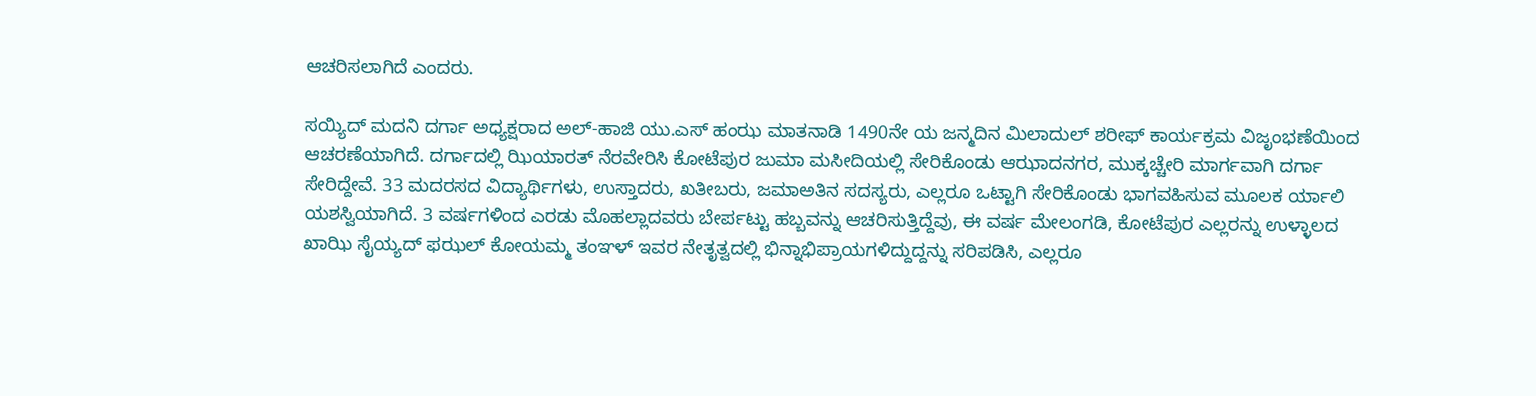ಆಚರಿಸಲಾಗಿದೆ ಎಂದರು.

ಸಯ್ಯಿದ್ ಮದನಿ ದರ್ಗಾ ಅಧ್ಯಕ್ಷರಾದ ಅಲ್-ಹಾಜಿ ಯು.ಎಸ್ ಹಂಝ ಮಾತನಾಡಿ 1490ನೇ ಯ ಜನ್ಮದಿನ ಮಿಲಾದುಲ್ ಶರೀಫ್ ಕಾರ್ಯಕ್ರಮ ವಿಜೃಂಭಣೆಯಿಂದ ಆಚರಣೆಯಾಗಿದೆ. ದರ್ಗಾದಲ್ಲಿ ಝಿಯಾರತ್ ನೆರವೇರಿಸಿ ಕೋಟೆಪುರ ಜುಮಾ ಮಸೀದಿಯಲ್ಲಿ ಸೇರಿಕೊಂಡು ಆಝಾದನಗರ, ಮುಕ್ಕಚ್ಚೇರಿ ಮಾರ್ಗವಾಗಿ ದರ್ಗಾ ಸೇರಿದ್ದೇವೆ. 33 ಮದರಸದ ವಿದ್ಯಾರ್ಥಿಗಳು, ಉಸ್ತಾದರು, ಖತೀಬರು, ಜಮಾಅತಿನ ಸದಸ್ಯರು, ಎಲ್ಲರೂ ಒಟ್ಟಾಗಿ ಸೇರಿಕೊಂಡು ಭಾಗವಹಿಸುವ ಮೂಲಕ ರ್ಯಾಲಿ ಯಶಸ್ವಿಯಾಗಿದೆ. 3 ವರ್ಷಗಳಿಂದ ಎರಡು ಮೊಹಲ್ಲಾದವರು ಬೇರ್ಪಟ್ಟು ಹಬ್ಬವನ್ನು ಆಚರಿಸುತ್ತಿದ್ದೆವು, ಈ ವರ್ಷ ಮೇಲಂಗಡಿ, ಕೋಟೆಪುರ ಎಲ್ಲರನ್ನು ಉಳ್ಳಾಲದ ಖಾಝಿ ಸೈಯ್ಯದ್ ಫಝಲ್ ಕೋಯಮ್ಮ ತಂಞಳ್ ಇವರ ನೇತೃತ್ವದಲ್ಲಿ ಭಿನ್ನಾಭಿಪ್ರಾಯಗಳಿದ್ದುದ್ದನ್ನು ಸರಿಪಡಿಸಿ, ಎಲ್ಲರೂ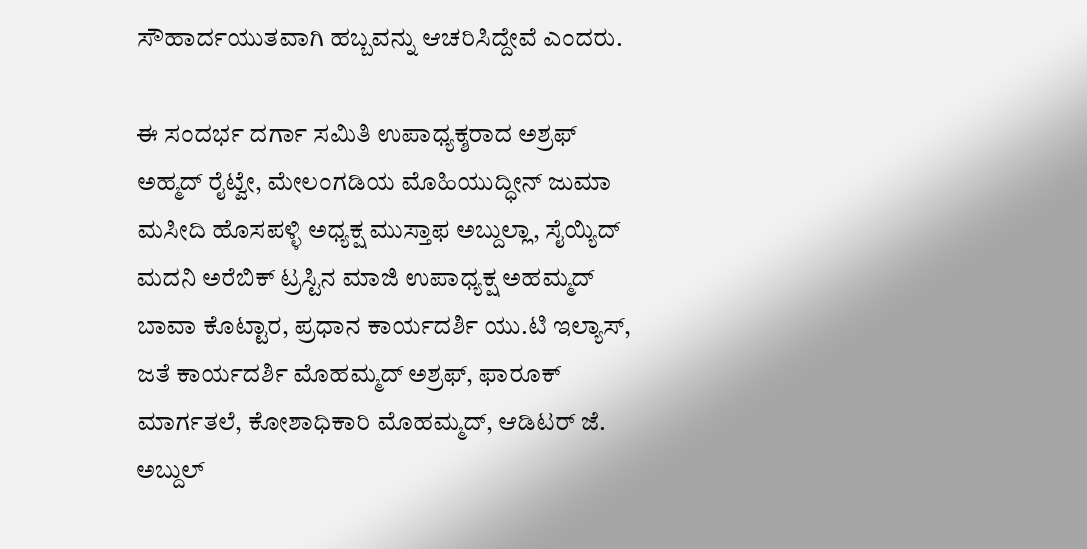ಸೌಹಾರ್ದಯುತವಾಗಿ ಹಬ್ಬವನ್ನು ಆಚರಿಸಿದ್ದೇವೆ ಎಂದರು.

ಈ ಸಂದರ್ಭ ದರ್ಗಾ ಸಮಿತಿ ಉಪಾಧ್ಯಕ್ಶರಾದ ಅಶ್ರಫ್ ಅಹ್ಮದ್ ರೈಟ್ವೇ, ಮೇಲಂಗಡಿಯ ಮೊಹಿಯುದ್ಧೀನ್ ಜುಮಾ ಮಸೀದಿ ಹೊಸಪಳ್ಳಿ ಅಧ್ಯಕ್ಷ ಮುಸ್ತಾಫ ಅಬ್ದುಲ್ಲಾ, ಸೈಯ್ಯಿದ್ ಮದನಿ ಅರೆಬಿಕ್ ಟ್ರಸ್ಟಿನ ಮಾಜಿ ಉಪಾಧ್ಯಕ್ಷ ಅಹಮ್ಮದ್ ಬಾವಾ ಕೊಟ್ಟಾರ, ಪ್ರಧಾನ ಕಾರ್ಯದರ್ಶಿ ಯು.ಟಿ ಇಲ್ಯಾಸ್, ಜತೆ ಕಾರ್ಯದರ್ಶಿ ಮೊಹಮ್ಮದ್ ಅಶ್ರಫ್, ಫಾರೂಕ್ ಮಾರ್ಗತಲೆ, ಕೋಶಾಧಿಕಾರಿ ಮೊಹಮ್ಮದ್, ಆಡಿಟರ್ ಜೆ. ಅಬ್ದುಲ್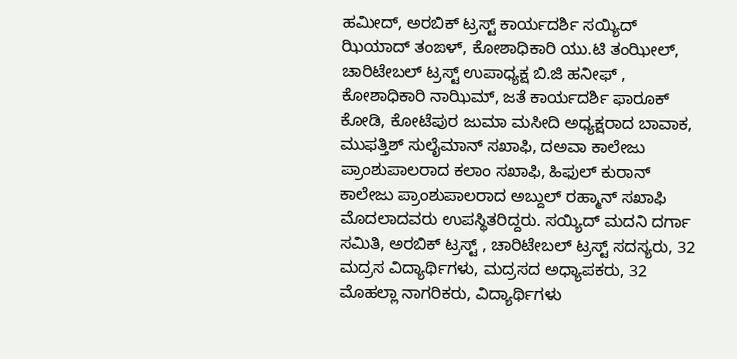ಹಮೀದ್, ಅರಬಿಕ್ ಟ್ರಸ್ಟ್ ಕಾರ್ಯದರ್ಶಿ ಸಯ್ಯಿದ್ ಝಿಯಾದ್ ತಂಙಳ್, ಕೋಶಾಧಿಕಾರಿ ಯು.ಟಿ ತಂಝೀಲ್, ಚಾರಿಟೇಬಲ್ ಟ್ರಸ್ಟ್ ಉಪಾಧ್ಯಕ್ಷ ಬಿ.ಜಿ ಹನೀಫ್ , ಕೋಶಾಧಿಕಾರಿ ನಾಝಿಮ್, ಜತೆ ಕಾರ್ಯದರ್ಶಿ ಫಾರೂಕ್ ಕೋಡಿ, ಕೋಟೆಪುರ ಜುಮಾ ಮಸೀದಿ ಅಧ್ಯಕ್ಷರಾದ ಬಾವಾಕ, ಮುಫತ್ತಿಶ್ ಸುಲೈಮಾನ್ ಸಖಾಫಿ, ದಅವಾ ಕಾಲೇಜು ಪ್ರಾಂಶುಪಾಲರಾದ ಕಲಾಂ ಸಖಾಫಿ, ಹಿಫುಲ್ ಕುರಾನ್ ಕಾಲೇಜು ಪ್ರಾಂಶುಪಾಲರಾದ ಅಬ್ದುಲ್ ರಹ್ಮಾನ್ ಸಖಾಫಿ ಮೊದಲಾದವರು ಉಪಸ್ಥಿತರಿದ್ದರು. ಸಯ್ಯಿದ್ ಮದನಿ ದರ್ಗಾ ಸಮಿತಿ, ಅರಬಿಕ್ ಟ್ರಸ್ಟ್ , ಚಾರಿಟೇಬಲ್ ಟ್ರಸ್ಟ್ ಸದಸ್ಯರು, 32 ಮದ್ರಸ ವಿದ್ಯಾರ್ಥಿಗಳು, ಮದ್ರಸದ ಅಧ್ಯಾಪಕರು, 32 ಮೊಹಲ್ಲಾ ನಾಗರಿಕರು, ವಿದ್ಯಾರ್ಥಿಗಳು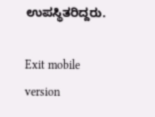ಉಪಸ್ಥಿತರಿದ್ದರು.

Exit mobile version